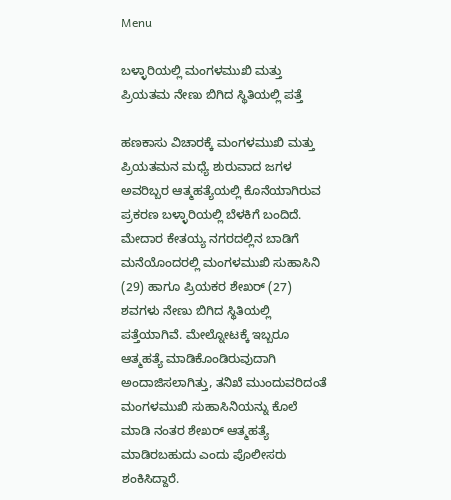Menu

ಬಳ್ಳಾರಿಯಲ್ಲಿ ಮಂಗಳಮುಖಿ ಮತ್ತು ಪ್ರಿಯತಮ ನೇಣು ಬಿಗಿದ ಸ್ಥಿತಿಯಲ್ಲಿ ಪತ್ತೆ

ಹಣಕಾಸು ವಿಚಾರಕ್ಕೆ ಮಂಗಳಮುಖಿ ಮತ್ತು ಪ್ರಿಯತಮನ ಮಧ್ಯೆ ಶುರುವಾದ ಜಗಳ ಅವರಿಬ್ಬರ ಆತ್ಮಹತ್ಯೆಯಲ್ಲಿ ಕೊನೆಯಾಗಿರುವ ಪ್ರಕರಣ ಬಳ್ಳಾರಿಯಲ್ಲಿ ಬೆಳಕಿಗೆ ಬಂದಿದೆ. ಮೇದಾರ ಕೇತಯ್ಯ ನಗರದಲ್ಲಿನ ಬಾಡಿಗೆ ಮನೆಯೊಂದರಲ್ಲಿ ಮಂಗಳಮುಖಿ ಸುಹಾಸಿನಿ (29) ಹಾಗೂ ಪ್ರಿಯಕರ ಶೇಖರ್ (27) ಶವಗಳು ನೇಣು ಬಿಗಿದ ಸ್ಥಿತಿಯಲ್ಲಿ ಪತ್ತೆಯಾಗಿವೆ. ಮೇಲ್ನೋಟಕ್ಕೆ ಇಬ್ಬರೂ ಆತ್ಮಹತ್ಯೆ ಮಾಡಿಕೊಂಡಿರುವುದಾಗಿ ಅಂದಾಜಿಸಲಾಗಿತ್ತು, ತನಿಖೆ ಮುಂದುವರಿದಂತೆ ಮಂಗಳಮುಖಿ ಸುಹಾಸಿನಿಯನ್ನು ಕೊಲೆ ಮಾಡಿ ನಂತರ ಶೇಖರ್ ಆತ್ಮಹತ್ಯೆ ಮಾಡಿರಬಹುದು ಎಂದು ಪೊಲೀಸರು ಶಂಕಿಸಿದ್ದಾರೆ.